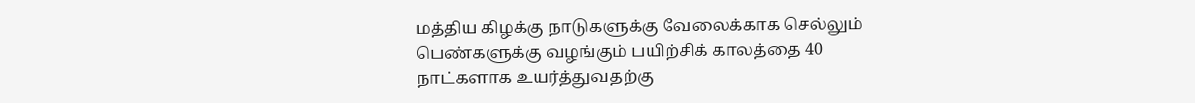மத்திய கிழக்கு நாடுகளுக்கு வேலைக்காக செல்லும் பெண்களுக்கு வழங்கும் பயிற்சிக் காலத்தை 40 நாட்களாக உயர்த்துவதற்கு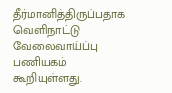தீர்மானித்திருப்பதாக வெளிநாட்டு வேலைவாய்ப்பு பணியகம் கூறியுள்ளது.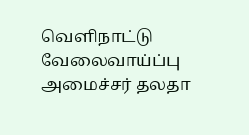வெளிநாட்டு வேலைவாய்ப்பு அமைச்சர் தலதா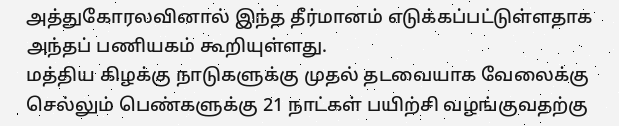அத்துகோரலவினால் இந்த தீர்மானம் எடுக்கப்பட்டுள்ளதாக அந்தப் பணியகம் கூறியுள்ளது.
மத்திய கிழக்கு நாடுகளுக்கு முதல் தடவையாக வேலைக்கு செல்லும் பெண்களுக்கு 21 நாட்கள் பயிற்சி வழங்குவதற்கு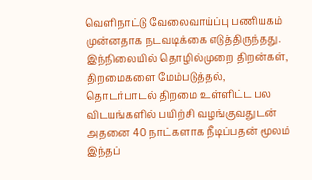வெளிநாட்டு வேலைவாய்ப்பு பணியகம் முன்னதாக நடவடிக்கை எடுத்திருந்தது.
இந்நிலையில் தொழில்முறை திறன்கள், திறமைகளை மேம்படுத்தல், தொடர்பாடல் திறமை உள்ளிட்ட பல விடயங்களில் பயிற்சி வழங்குவதுடன் அதனை 40 நாட்களாக நீடிப்பதன் மூலம் இந்தப்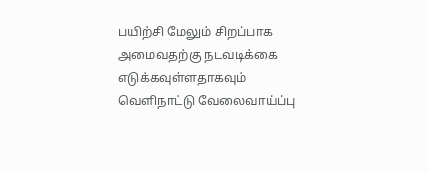பயிற்சி மேலும் சிறப்பாக அமைவதற்கு நடவடிக்கை எடுக்கவுள்ளதாகவும் வெளிநாட்டு வேலைவாய்ப்பு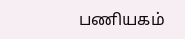பணியகம்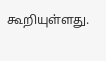கூறியுள்ளது.